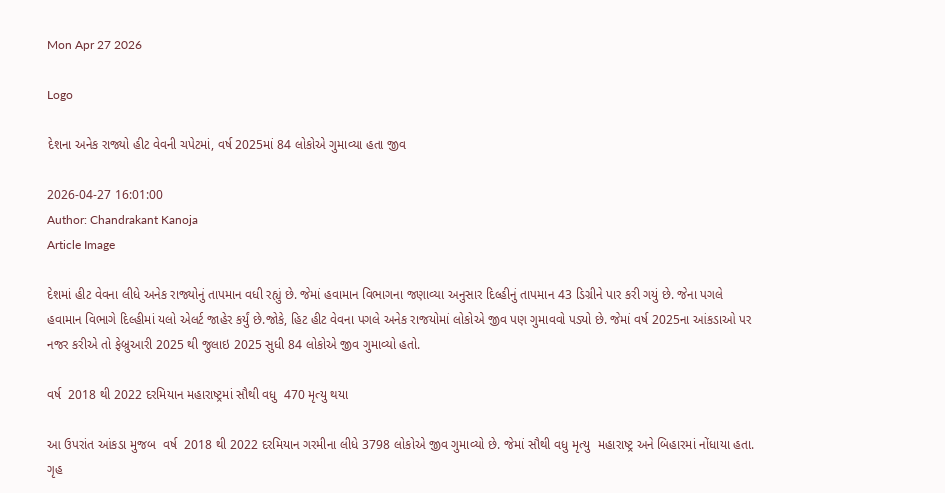Mon Apr 27 2026

Logo

દેશના અનેક રાજ્યો હીટ વેવની ચપેટમાં, વર્ષ 2025માં 84 લોકોએ ગુમાવ્યા હતા જીવ

2026-04-27 16:01:00
Author: Chandrakant Kanoja
Article Image

દેશમાં હીટ વેવના લીધે અનેક રાજ્યોનું તાપમાન વધી રહ્યું છે. જેમાં હવામાન વિભાગના જણાવ્યા અનુસાર દિલ્હીનું તાપમાન 43 ડિગ્રીને પાર કરી ગયું છે. જેના પગલે હવામાન વિભાગે દિલ્હીમાં યલો એલર્ટ જાહેર કર્યું છે.જોકે, હિટ હીટ વેવના પગલે અનેક રાજયોમાં લોકોએ જીવ પણ ગુમાવવો પડ્યો છે. જેમાં વર્ષ 2025ના આંકડાઓ પર નજર કરીએ તો ફેબ્રુઆરી 2025 થી જુલાઇ 2025 સુધી 84 લોકોએ જીવ ગુમાવ્યો હતો.

વર્ષ  2018 થી 2022 દરમિયાન મહારાષ્ટ્રમાં સૌથી વધુ  470 મૃત્યુ થયા

આ ઉપરાંત આંકડા મુજબ  વર્ષ  2018 થી 2022 દરમિયાન ગરમીના લીધે 3798 લોકોએ જીવ ગુમાવ્યો છે. જેમાં સૌથી વધુ મૃત્યુ  મહારાષ્ટ્ર અને બિહારમાં નોંધાયા હતા. ગૃહ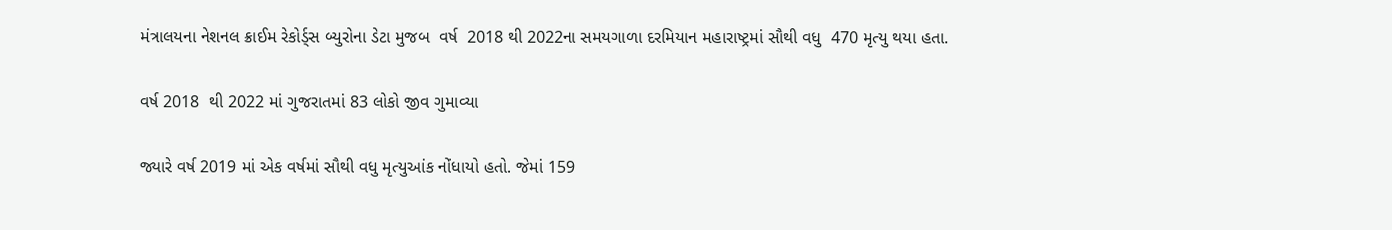મંત્રાલયના નેશનલ ક્રાઈમ રેકોર્ડ્સ બ્યુરોના ડેટા મુજબ  વર્ષ  2018 થી 2022ના સમયગાળા દરમિયાન મહારાષ્ટ્રમાં સૌથી વધુ  470 મૃત્યુ થયા હતા.

વર્ષ 2018  થી 2022 માં ગુજરાતમાં 83 લોકો જીવ ગુમાવ્યા

જ્યારે વર્ષ 2019 માં એક વર્ષમાં સૌથી વધુ મૃત્યુઆંક નોંધાયો હતો. જેમાં 159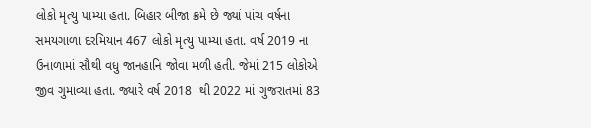લોકો મૃત્યુ પામ્યા હતા. બિહાર બીજા ક્રમે છે જ્યાં પાંચ વર્ષના સમયગાળા દરમિયાન 467 લોકો મૃત્યુ પામ્યા હતા. વર્ષ 2019 ના ઉનાળામાં સૌથી વધુ જાનહાનિ જોવા મળી હતી. જેમાં 215 લોકોએ જીવ ગુમાવ્યા હતા. જ્યારે વર્ષ 2018  થી 2022 માં ગુજરાતમાં 83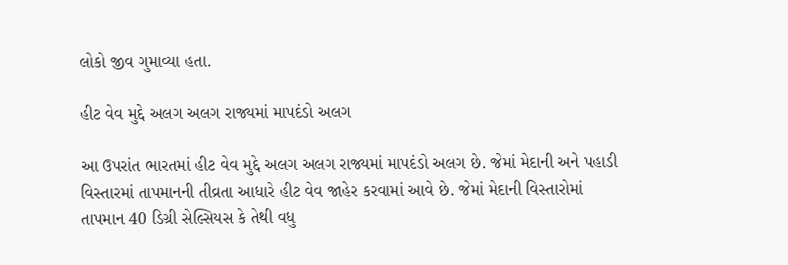લોકો જીવ ગુમાવ્યા હતા.

હીટ વેવ મુદ્દે અલગ અલગ રાજ્યમાં માપદંડો અલગ

આ ઉપરાંત ભારતમાં હીટ વેવ મુદ્દે અલગ અલગ રાજ્યમાં માપદંડો અલગ છે. જેમાં મેદાની અને પહાડી વિસ્તારમાં તાપમાનની તીવ્રતા આધારે હીટ વેવ જાહેર કરવામાં આવે છે. જેમાં મેદાની વિસ્તારોમાં તાપમાન 40 ડિગ્રી સેલ્સિયસ કે તેથી વધુ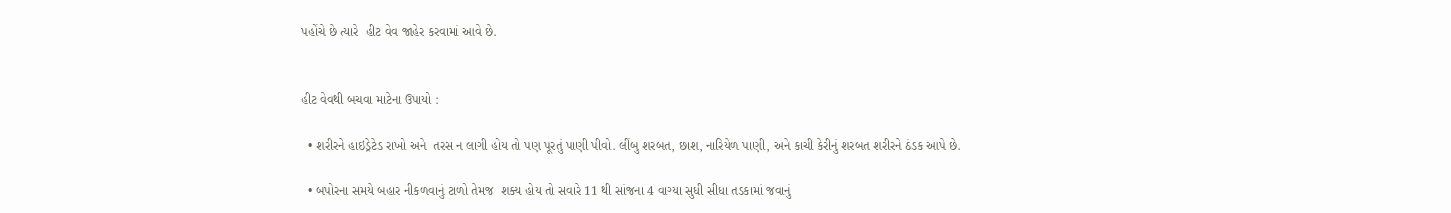પહોંચે છે ત્યારે  હીટ વેવ જાહેર કરવામાં આવે છે.


હીટ વેવથી બચવા માટેના ઉપાયો :

  • શરીરને હાઇડ્રેટેડ રાખો અને  તરસ ન લાગી હોય તો પણ પૂરતું પાણી પીવો. લીંબુ શરબત, છાશ, નારિયેળ પાણી, અને કાચી કેરીનું શરબત શરીરને ઠંડક આપે છે.

  • બપોરના સમયે બહાર નીકળવાનું ટાળો તેમજ  શક્ય હોય તો સવારે 11 થી સાંજના 4 વાગ્યા સુધી સીધા તડકામાં જવાનું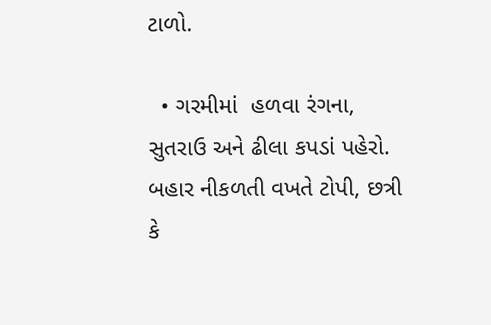ટાળો.

  • ગરમીમાં  હળવા રંગના, સુતરાઉ અને ઢીલા કપડાં પહેરો. બહાર નીકળતી વખતે ટોપી, છત્રી કે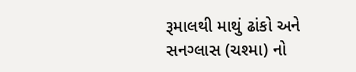રૂમાલથી માથું ઢાંકો અને સનગ્લાસ (ચશ્મા) નો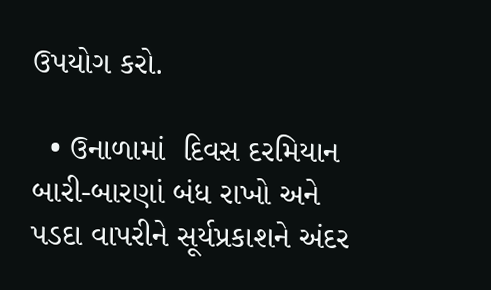ઉપયોગ કરો.

  • ઉનાળામાં  દિવસ દરમિયાન બારી-બારણાં બંધ રાખો અને પડદા વાપરીને સૂર્યપ્રકાશને અંદર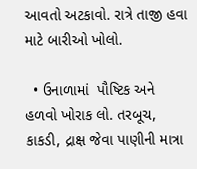આવતો અટકાવો. રાત્રે તાજી હવા માટે બારીઓ ખોલો.

  • ઉનાળામાં  પૌષ્ટિક અને હળવો ખોરાક લો. તરબૂચ, કાકડી, દ્રાક્ષ જેવા પાણીની માત્રા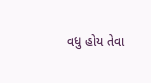વધુ હોય તેવા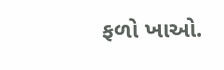ફળો ખાઓ.